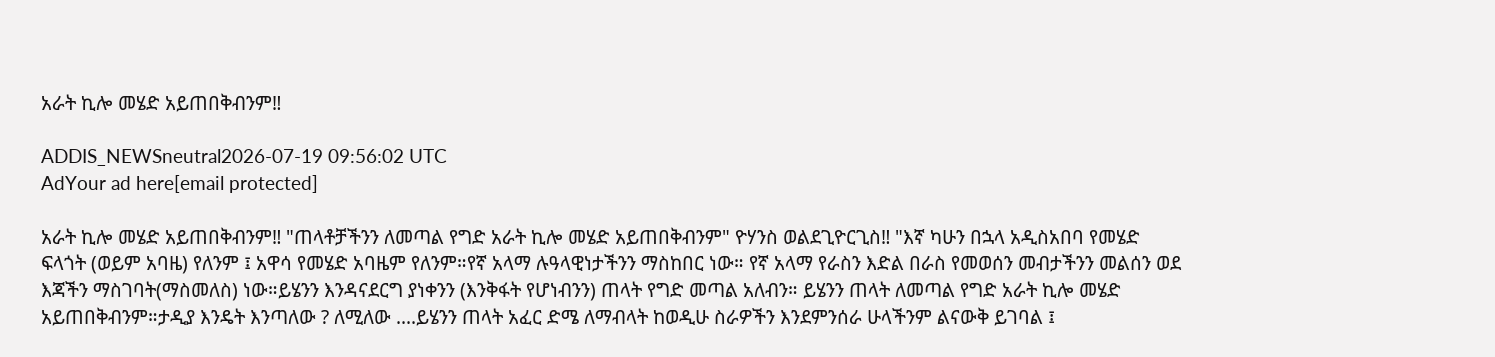አራት ኪሎ መሄድ አይጠበቅብንም‼

ADDIS_NEWSneutral2026-07-19 09:56:02 UTC
AdYour ad here[email protected]

አራት ኪሎ መሄድ አይጠበቅብንም‼ "ጠላቶቻችንን ለመጣል የግድ አራት ኪሎ መሄድ አይጠበቅብንም" ዮሃንስ ወልደጊዮርጊስ‼ "እኛ ካሁን በኋላ አዲስአበባ የመሄድ ፍላጎት (ወይም አባዜ) የለንም ፤ አዋሳ የመሄድ አባዜም የለንም።የኛ አላማ ሉዓላዊነታችንን ማስከበር ነው። የኛ አላማ የራስን እድል በራስ የመወሰን መብታችንን መልሰን ወደ እጃችን ማስገባት(ማስመለስ) ነው።ይሄንን እንዳናደርግ ያነቀንን (እንቅፋት የሆነብንን) ጠላት የግድ መጣል አለብን። ይሄንን ጠላት ለመጣል የግድ አራት ኪሎ መሄድ አይጠበቅብንም።ታዲያ እንዴት እንጣለው ? ለሚለው ....ይሄንን ጠላት አፈር ድሜ ለማብላት ከወዲሁ ስራዎችን እንደምንሰራ ሁላችንም ልናውቅ ይገባል ፤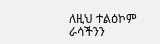ለዚህ ተልዕኮም ራሳችንን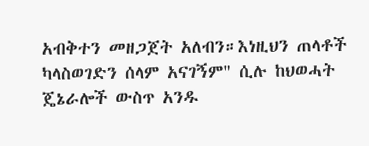አብቅተን መዘጋጀት አለብን።እነዚህን ጠላቶች ካላስወገድን ሰላም አናገኝም" ሲሉ ከህወሓት ጄኔራሎች ውስጥ አንዱ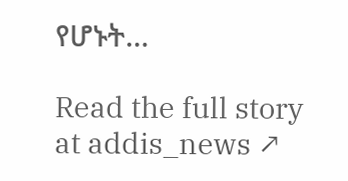የሆኑት…

Read the full story at addis_news ↗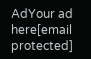AdYour ad here[email protected]